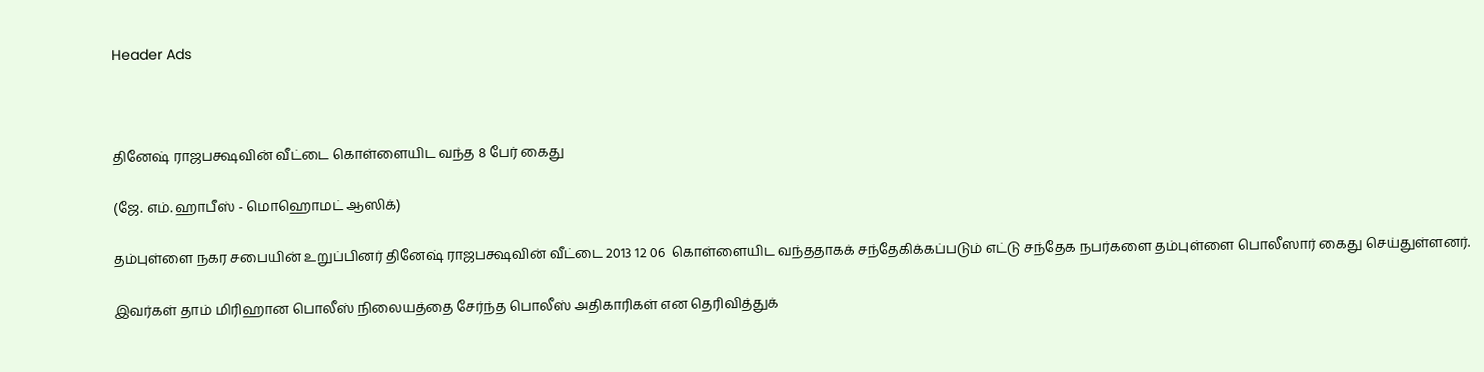Header Ads



தினேஷ் ராஜபக்ஷவின் வீட்டை கொள்ளையிட வந்த 8 பேர் கைது

(ஜே. எம். ஹாபீஸ் - மொஹொமட் ஆஸிக்)

தம்புள்ளை நகர சபையின் உறுப்பினர் தினேஷ் ராஜபக்ஷவின் வீட்டை 2013 12 06  கொள்ளையிட வந்ததாகக் சந்தேகிக்கப்படும் எட்டு சந்தேக நபர்களை தம்புள்ளை பொலீஸார் கைது செய்துள்ளனர்.

இவர்கள் தாம் மிரிஹான பொலீஸ் நிலையத்தை சேர்ந்த பொலீஸ் அதிகாரிகள் என தெரிவித்துக்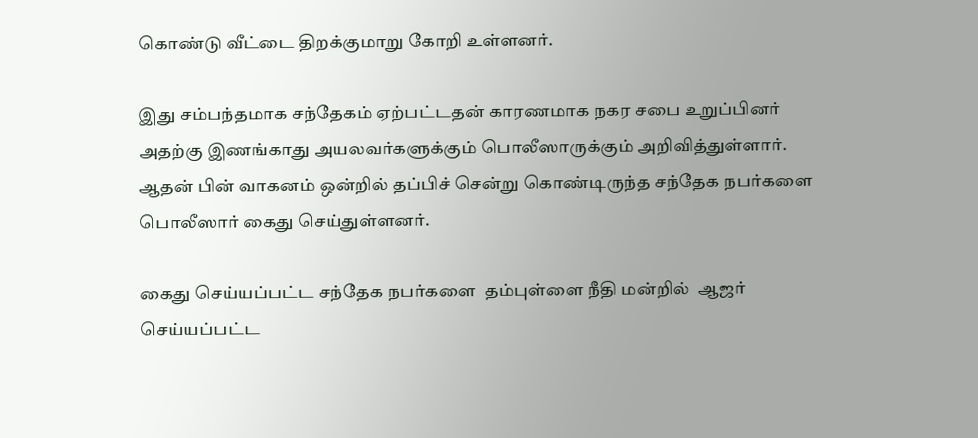கொண்டு வீட்டை திறக்குமாறு கோறி உள்ளனர்.

இது சம்பந்தமாக சந்தேகம் ஏற்பட்டதன் காரணமாக நகர சபை உறுப்பினர் அதற்கு இணங்காது அயலவர்களுக்கும் பொலீஸாருக்கும் அறிவித்துள்ளார்.
ஆதன் பின் வாகனம் ஒன்றில் தப்பிச் சென்று கொண்டிருந்த சந்தேக நபர்களை பொலீஸார் கைது செய்துள்ளனர்.

கைது செய்யப்பட்ட சந்தேக நபர்களை  தம்புள்ளை நீதி மன்றில்  ஆஜர் செய்யப்பட்ட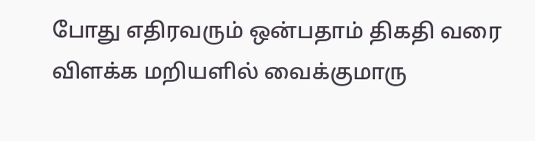போது எதிரவரும் ஒன்பதாம் திகதி வரை விளக்க மறியளில் வைக்குமாரு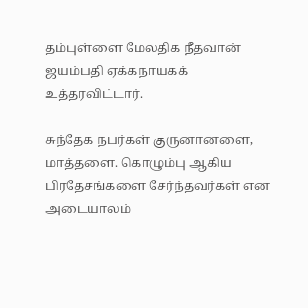தம்புள்ளை மேலதிக நீதவான் ஜயம்பதி ஏக்கநாயகக் உத்தரவிட்டார்.

சுந்தேக நபர்கள் குருனானளை, மாத்தளை. கொழும்பு ஆகிய பிரதேசங்களை சேர்ந்தவர்கள் என அடையாலம்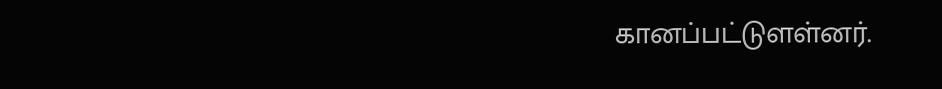கானப்பட்டுளள்னர்.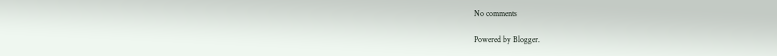No comments

Powered by Blogger.